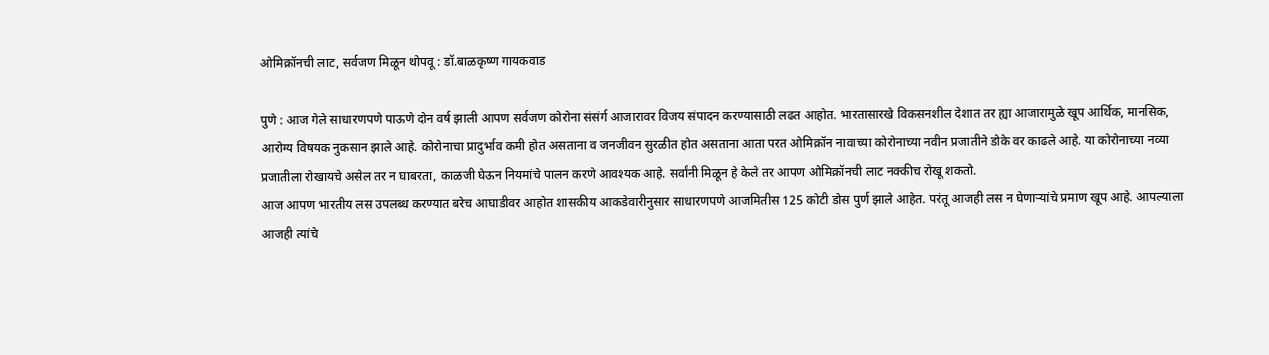ओमिक्रॉनची लाट, सर्वजण मिळून थोपवू : डॉ.बाळकृष्ण गायकवाड

पुणे : आज गेले साधारणपणे पाऊणे दोन वर्ष झाली आपण सर्वजण कोरोना संसंर्ग आजारावर विजय संपादन करण्यासाठी लढत आहोत. भारतासारखे विकसनशील देशात तर ह्या आजारामुळे खूप आर्थिक, मानसिक, आरोग्य विषयक नुकसान झाले आहे. कोरोनाचा प्रादुर्भाव कमी होत असताना व जनजीवन सुरळीत होत असताना आता परत ओमिक्रॉन नावाच्या कोरोनाच्या नवीन प्रजातीने डोके वर काढले आहे. या कोरोनाच्या नव्या प्रजातीला रोखायचे असेल तर न घाबरता, काळजी घेऊन नियमांचे पालन करणे आवश्यक आहे. सर्वांनी मिळून हे केले तर आपण ओमिक्रॉनची लाट नक्कीच रोखू शकतो.
आज आपण भारतीय लस उपलब्ध करण्यात बरेच आघाडीवर आहोत शासकीय आकडेवारीनुसार साधारणपणे आजमितीस 125 कोटी डोस पुर्ण झाले आहेत. परंतू आजही लस न घेणाऱ्यांचे प्रमाण खूप आहे. आपल्याला आजही त्यांचे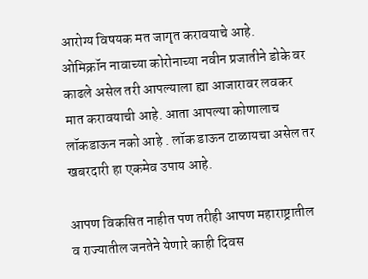आरोग्य विषयक मत जागृत करावयाचे आहे.
ओमिक्रॉन नावाच्या कोरोनाच्या नवीन प्रजातीने डोके वर काढले असेल तरी आपल्याला ह्या आजारावर लवकर मात करावयाची आहे. आता आपल्या कोणालाच लॉकडाऊन नको आहे . लॉक डाऊन टाळायचा असेल तर खबरदारी हा एकमेव उपाय आहे.

आपण विकसित नाहीत पण तरीही आपण महाराष्ट्रातील व राज्यातील जनतेने येणारे काही दिवस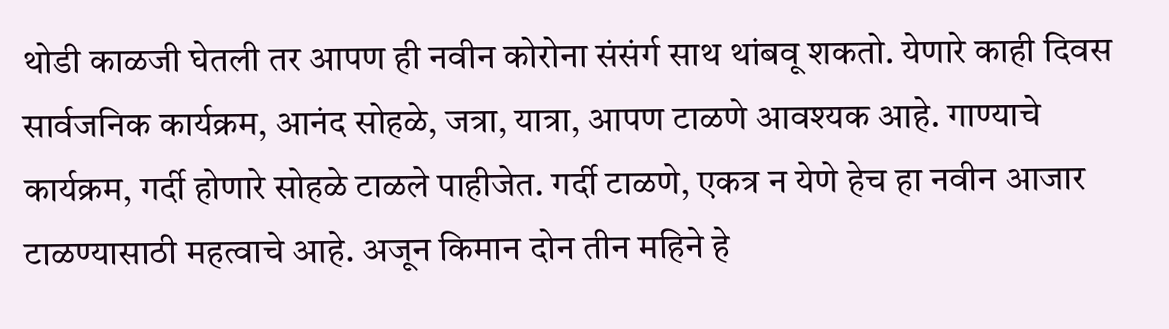थोडी काळजी घेतली तर आपण ही नवीन कोरोना संसंर्ग साथ थांबवू शकतो. येणारे काही दिवस सार्वजनिक कार्यक्रम, आनंद सोहळे, जत्रा, यात्रा, आपण टाळणे आवश्यक आहे. गाण्याचे कार्यक्रम, गर्दी होणारे सोहळे टाळले पाहीजेत. गर्दी टाळणे, एकत्र न येणे हेच हा नवीन आजार टाळण्यासाठी महत्वाचे आहे. अजून किमान दोन तीन महिने हे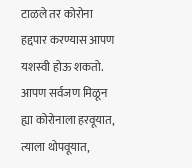टाळले तर कोरोना हद्दपार करण्यास आपण यशस्वी होऊ शकतो. आपण सर्वजण मिळून ह्या कोरोनाला हरवूयात, त्याला थोपवूयात,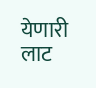येणारी लाट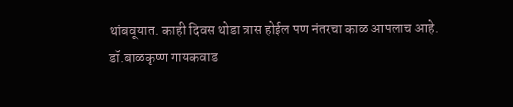थांबवूयात. काही दिवस थोडा त्रास होईल पण नंतरचा काळ आपलाच आहे.
डॉ.बाळकृष्ण गायकवाड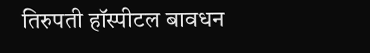तिरुपती हॉस्पीटल बावधन